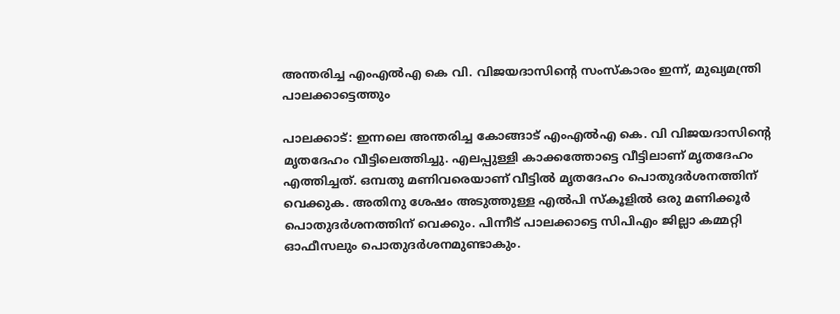അന്തരിച്ച എംഎൽഎ കെ വി. വിജയദാസിന്റെ സംസ്കാരം ഇന്ന്, മുഖ്യമന്ത്രി പാലക്കാട്ടെത്തും

പാലക്കാട്: ഇന്നലെ അന്തരിച്ച കോങ്ങാട് എംഎൽഎ കെ. വി വിജയദാസിന്റെ മൃതദേഹം വീട്ടിലെത്തിച്ചു. എലപ്പുള്ളി കാക്കത്തോട്ടെ വീട്ടിലാണ് മൃതദേഹം എത്തിച്ചത്. ഒമ്പതു മണിവരെയാണ് വീട്ടിൽ മൃതദേഹം പൊതുദർശനത്തിന് വെക്കുക. അതിനു ശേഷം അടുത്തുള്ള എൽപി സ്കൂളിൽ ഒരു മണിക്കൂർ പൊതുദർശനത്തിന് വെക്കും. പിന്നീട് പാലക്കാട്ടെ സിപിഎം ജില്ലാ കമ്മറ്റി ഓഫീസലും പൊതുദർശനമുണ്ടാകും.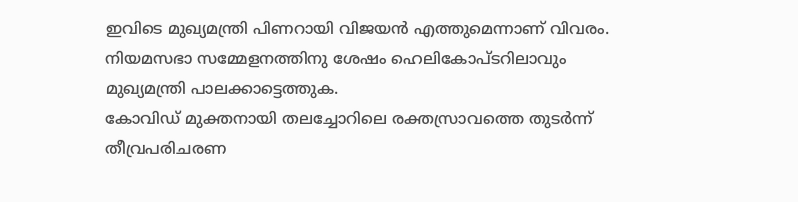ഇവിടെ മുഖ്യമന്ത്രി പിണറായി വിജയൻ എത്തുമെന്നാണ് വിവരം. നിയമസഭാ സമ്മേളനത്തിനു ശേഷം ഹെലികോപ്ടറിലാവും മുഖ്യമന്ത്രി പാലക്കാട്ടെത്തുക.
കോവിഡ് മുക്തനായി തലച്ചോറിലെ രക്തസ്രാവത്തെ തുടർന്ന് തീവ്രപരിചരണ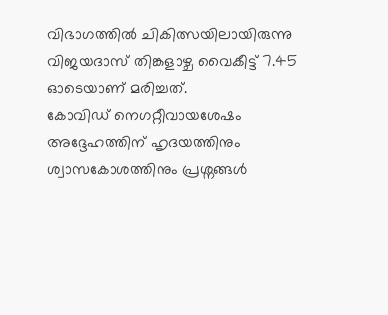വിഭാഗത്തിൽ ചികിത്സയിലായിരുന്നു വിജയദാസ് തിങ്കളാഴ്ച വൈകീട്ട് 7.45 ഓടെയാണ് മരിച്ചത്.
കോവിഡ് നെഗറ്റീവായശേഷം അദ്ദേഹത്തിന് ഹൃദയത്തിനും ശ്വാസകോശത്തിനും പ്രശ്നങ്ങൾ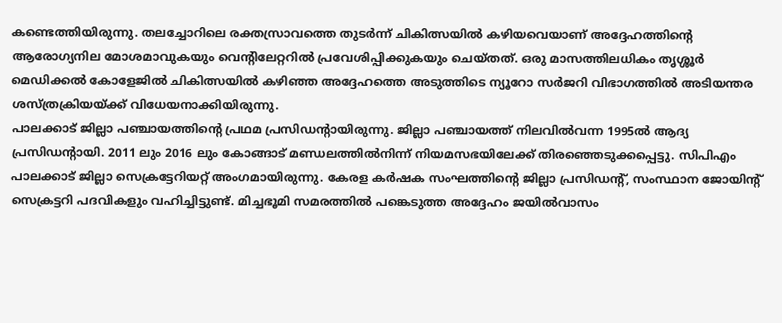കണ്ടെത്തിയിരുന്നു. തലച്ചോറിലെ രക്തസ്രാവത്തെ തുടർന്ന് ചികിത്സയിൽ കഴിയവെയാണ് അദ്ദേഹത്തിന്റെ ആരോഗ്യനില മോശമാവുകയും വെന്റിലേറ്ററിൽ പ്രവേശിപ്പിക്കുകയും ചെയ്തത്. ഒരു മാസത്തിലധികം തൃശ്ശൂർ മെഡിക്കൽ കോളേജിൽ ചികിത്സയിൽ കഴിഞ്ഞ അദ്ദേഹത്തെ അടുത്തിടെ ന്യൂറോ സർജറി വിഭാഗത്തിൽ അടിയന്തര ശസ്ത്രക്രിയയ്ക്ക് വിധേയനാക്കിയിരുന്നു.
പാലക്കാട് ജില്ലാ പഞ്ചായത്തിന്റെ പ്രഥമ പ്രസിഡന്റായിരുന്നു. ജില്ലാ പഞ്ചായത്ത് നിലവിൽവന്ന 1995ൽ ആദ്യ പ്രസിഡന്റായി. 2011 ലും 2016 ലും കോങ്ങാട് മണ്ഡലത്തിൽനിന്ന് നിയമസഭയിലേക്ക് തിരഞ്ഞെടുക്കപ്പെട്ടു. സിപിഎം പാലക്കാട് ജില്ലാ സെക്രട്ടേറിയറ്റ് അംഗമായിരുന്നു. കേരള കർഷക സംഘത്തിന്റെ ജില്ലാ പ്രസിഡന്റ്, സംസ്ഥാന ജോയിന്റ് സെക്രട്ടറി പദവികളും വഹിച്ചിട്ടുണ്ട്. മിച്ചഭൂമി സമരത്തിൽ പങ്കെടുത്ത അദ്ദേഹം ജയിൽവാസം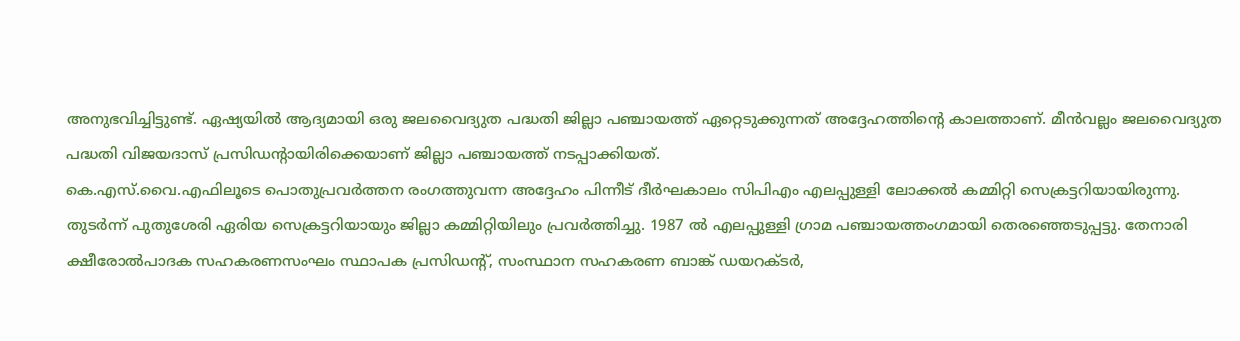അനുഭവിച്ചിട്ടുണ്ട്. ഏഷ്യയിൽ ആദ്യമായി ഒരു ജലവൈദ്യുത പദ്ധതി ജില്ലാ പഞ്ചായത്ത് ഏറ്റെടുക്കുന്നത് അദ്ദേഹത്തിന്റെ കാലത്താണ്. മീൻവല്ലം ജലവൈദ്യുത പദ്ധതി വിജയദാസ് പ്രസിഡന്റായിരിക്കെയാണ് ജില്ലാ പഞ്ചായത്ത് നടപ്പാക്കിയത്.
കെ.എസ്.വൈ.എഫിലൂടെ പൊതുപ്രവർത്തന രംഗത്തുവന്ന അദ്ദേഹം പിന്നീട് ദീർഘകാലം സിപിഎം എലപ്പുള്ളി ലോക്കൽ കമ്മിറ്റി സെക്രട്ടറിയായിരുന്നു. തുടർന്ന് പുതുശേരി ഏരിയ സെക്രട്ടറിയായും ജില്ലാ കമ്മിറ്റിയിലും പ്രവർത്തിച്ചു. 1987 ൽ എലപ്പുള്ളി ഗ്രാമ പഞ്ചായത്തംഗമായി തെരഞ്ഞെടുപ്പട്ടു. തേനാരി ക്ഷീരോൽപാദക സഹകരണസംഘം സ്ഥാപക പ്രസിഡന്റ്, സംസ്ഥാന സഹകരണ ബാങ്ക് ഡയറക്ടർ,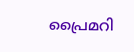പ്രൈമറി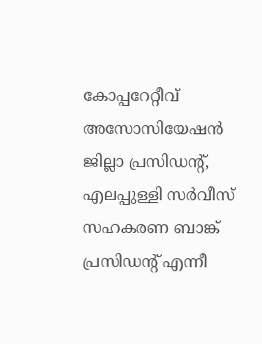കോപ്പറേറ്റീവ് അസോസിയേഷൻ ജില്ലാ പ്രസിഡന്റ്, എലപ്പുള്ളി സർവീസ് സഹകരണ ബാങ്ക് പ്രസിഡന്റ് എന്നീ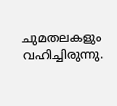ചുമതലകളും വഹിച്ചിരുന്നു.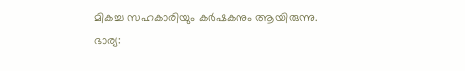മികച്ച സഹകാരിയും കർഷകനും ആയിരുന്നു.
ഭാര്യ: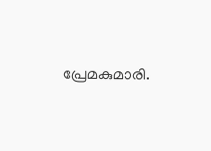പ്രേമകുമാരി.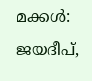മക്കൾ: ജയദീപ്,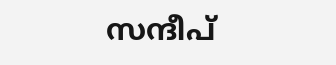സന്ദീപ്